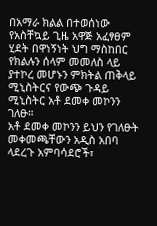በአማራ ክልል በተወሰነው የአስቸኳይ ጊዜ አዋጅ አፈፃፀም ሂደት በዋነኝነት ህግ ማስከበር የክልሉን ሰላም መመለስ ላይ ያተኮረ መሆኑን ምክትል ጠቅላይ ሚኒስትርና የውጭ ጉዳይ ሚኒስትር አቶ ደመቀ መኮንን ገለፁ።
አቶ ደመቀ መኮንን ይህን የገለፁት መቀመጫቸውን አዲስ አበባ ላደረጉ አምባሳደሮች፣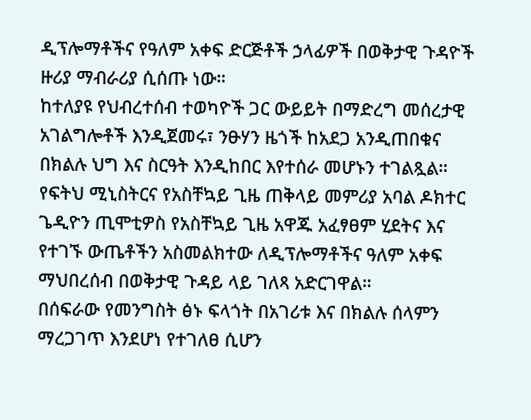ዲፕሎማቶችና የዓለም አቀፍ ድርጅቶች ኃላፊዎች በወቅታዊ ጉዳዮች ዙሪያ ማብራሪያ ሲሰጡ ነው።
ከተለያዩ የህብረተሰብ ተወካዮች ጋር ውይይት በማድረግ መሰረታዊ አገልግሎቶች እንዲጀመሩ፣ ንፁሃን ዜጎች ከአደጋ አንዲጠበቁና በክልሉ ህግ እና ስርዓት እንዲከበር እየተሰራ መሆኑን ተገልጿል።
የፍትህ ሚኒስትርና የአስቸኳይ ጊዜ ጠቅላይ መምሪያ አባል ዶክተር ጌዲዮን ጢሞቲዎስ የአስቸኳይ ጊዜ አዋጁ አፈፃፀም ሂደትና እና የተገኙ ውጤቶችን አስመልክተው ለዲፕሎማቶችና ዓለም አቀፍ ማህበረሰብ በወቅታዊ ጉዳይ ላይ ገለጻ አድርገዋል።
በሰፍራው የመንግስት ፅኑ ፍላጎት በአገሪቱ እና በክልሉ ሰላምን ማረጋገጥ እንደሆነ የተገለፀ ሲሆን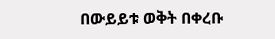በውይይቱ ወቅት በቀረቡ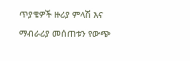ጥያቄዎች ዙሪያ ምላሽ እና ማብራሪያ መሰጠቱን የውጭ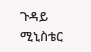ጉዳይ ሚኒስቴር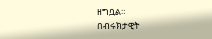ዘግቧል።
በብሩክታዊት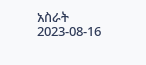አስራት
2023-08-16